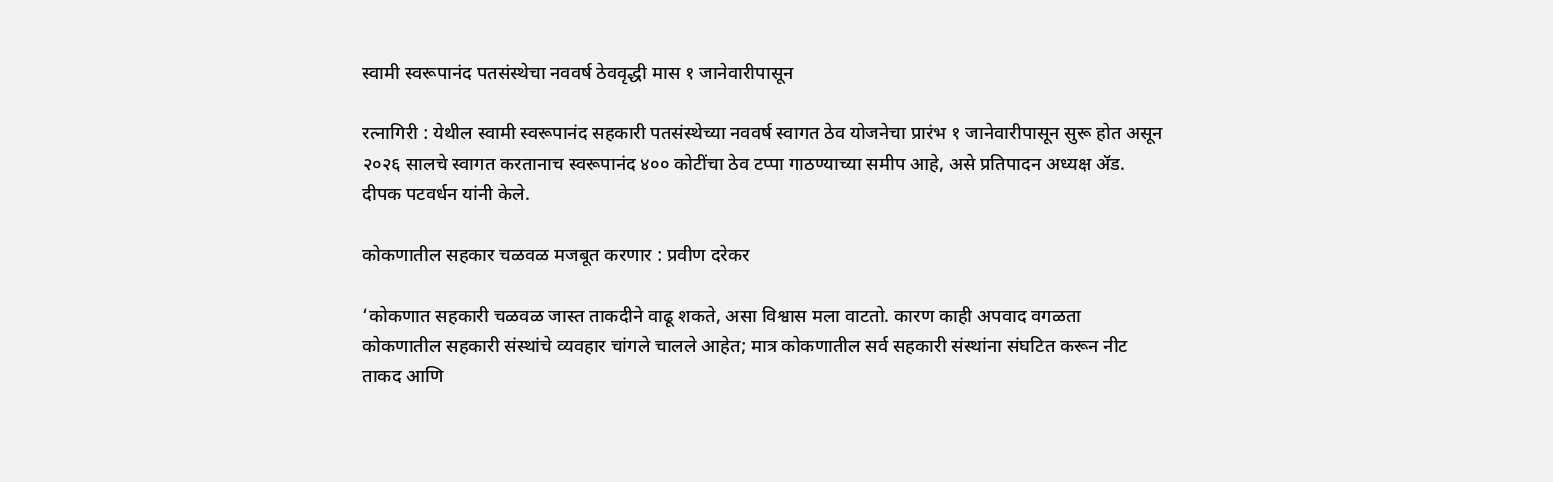स्वामी स्वरूपानंद पतसंस्थेचा नववर्ष ठेववृद्धी मास १ जानेवारीपासून

रत्नागिरी : येथील स्वामी स्वरूपानंद सहकारी पतसंस्थेच्या नववर्ष स्वागत ठेव योजनेचा प्रारंभ १ जानेवारीपासून सुरू होत असून २०२६ सालचे स्वागत करतानाच स्वरूपानंद ४०० कोटींचा ठेव टप्पा गाठण्याच्या समीप आहे, असे प्रतिपादन अध्यक्ष ॲड. दीपक पटवर्धन यांनी केले.

कोकणातील सहकार चळवळ मजबूत करणार : प्रवीण दरेकर

‘कोकणात सहकारी चळवळ जास्त ताकदीने वाढू शकते, असा विश्वास मला वाटतो. कारण काही अपवाद वगळता कोकणातील सहकारी संस्थांचे व्यवहार चांगले चालले आहेत; मात्र कोकणातील सर्व सहकारी संस्थांना संघटित करून नीट ताकद आणि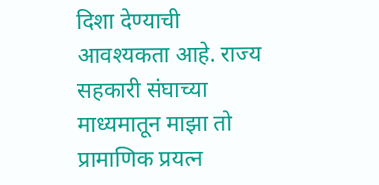दिशा देण्याची आवश्यकता आहे. राज्य सहकारी संघाच्या माध्यमातून माझा तो प्रामाणिक प्रयत्न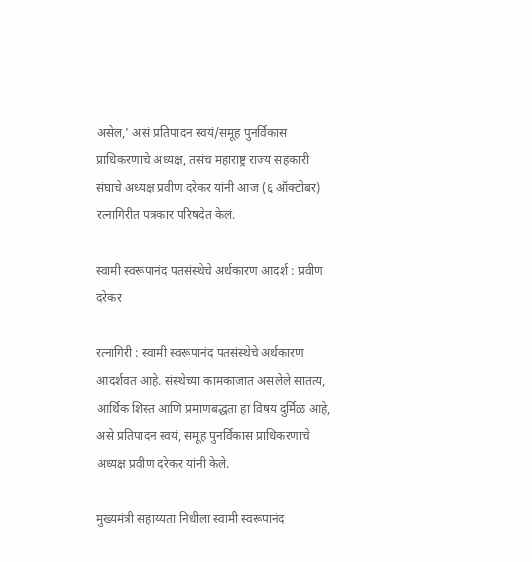असेल,’ असं प्रतिपादन स्वयं/समूह पुनर्विकास प्राधिकरणाचे अध्यक्ष, तसंच महाराष्ट्र राज्य सहकारी संघाचे अध्यक्ष प्रवीण दरेकर यांनी आज (६ ऑक्टोबर) रत्नागिरीत पत्रकार परिषदेत केलं.

स्वामी स्वरूपानंद पतसंस्थेचे अर्थकारण आदर्श : प्रवीण दरेकर

रत्नागिरी : स्वामी स्वरूपानंद पतसंस्थेचे अर्थकारण आदर्शवत आहे. संस्थेच्या कामकाजात असलेले सातत्य, आर्थिक शिस्त आणि प्रमाणबद्धता हा विषय दुर्मिळ आहे, असे प्रतिपादन स्वयं, समूह पुनर्विकास प्राधिकरणाचे अध्यक्ष प्रवीण दरेकर यांनी केले.

मुख्यमंत्री सहाय्यता निधीला स्वामी स्वरूपानंद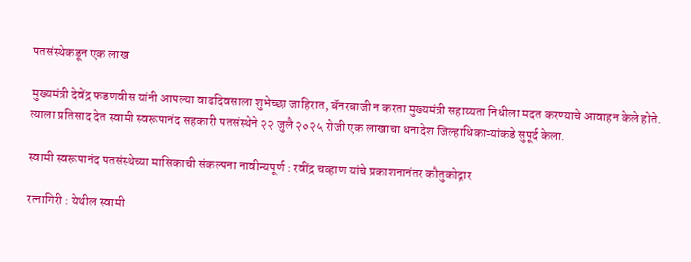पतसंस्थेकडून एक लाख

मुख्यमंत्री देवेंद्र फडणवीस यांनी आपल्या वाढदिवसाला शुभेच्छा जाहिरात, बॅनरबाजी न करता मुख्यमंत्री सहाय्यता निधीला मदत करण्याचे आवाहन केले होते. त्याला प्रतिसाद देत स्वामी स्वरूपानंद सहकारी पतसंस्थेने २२ जुलै २०२५ रोजी एक लाखाचा धनादेश जिल्हाधिकाऱ्यांकडे सुपूर्द केला.

स्वामी स्वरूपानंद पतसंस्थेच्या मासिकाची संकल्पना नावीन्यपूर्ण : रवींद्र चव्हाण यांचे प्रकाशनानंतर कौतुकोद्गार

रत्नागिरी : येथील स्वामी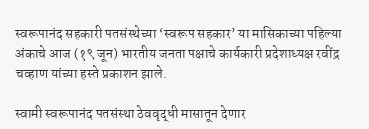स्वरूपानंद सहकारी पतसंस्थेच्या ‘स्वरूप सहकार’ या मासिकाच्या पहिल्या अंकाचे आज (१९ जून) भारतीय जनता पक्षाचे कार्यकारी प्रदेशाध्यक्ष रवींद्र चव्हाण यांच्या हस्ते प्रकाशन झाले.

स्वामी स्वरूपानंद पतसंस्था ठेववृद्धी मासातून देणार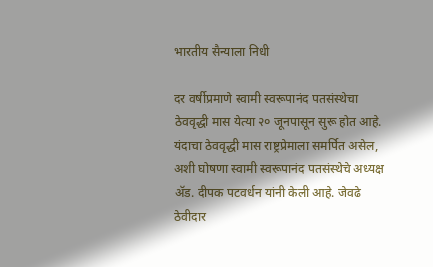भारतीय सैन्याला निधी

दर वर्षीप्रमाणे स्वामी स्वरूपानंद पतसंस्थेचा ठेववृद्धी मास येत्या २० जूनपासून सुरू होत आहे. यंदाचा ठेववृद्धी मास राष्ट्रप्रेमाला समर्पित असेल, अशी घोषणा स्वामी स्वरूपानंद पतसंस्थेचे अध्यक्ष ॲड. दीपक पटवर्धन यांनी केली आहे. जेवढे ठेवीदार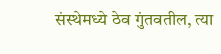संस्थेमध्ये ठेव गुंतवतील, त्या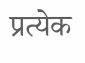प्रत्येक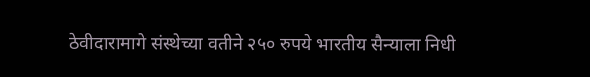ठेवीदारामागे संस्थेच्या वतीने २५० रुपये भारतीय सैन्याला निधी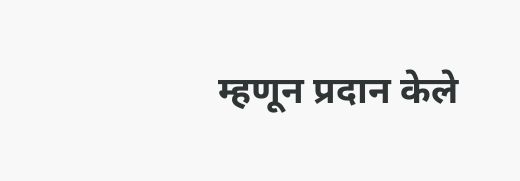म्हणून प्रदान केले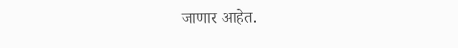जाणार आहेत.